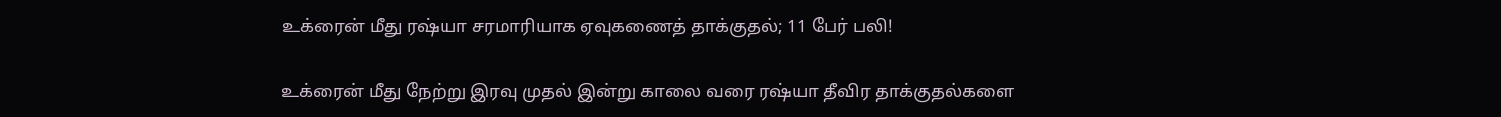உக்ரைன் மீது ரஷ்யா சரமாரியாக ஏவுகணைத் தாக்குதல்; 11 பேர் பலி!

உக்ரைன் மீது நேற்று இரவு முதல் இன்று காலை வரை ரஷ்யா தீவிர தாக்குதல்களை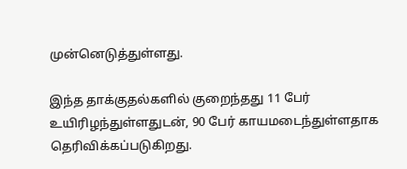முன்னெடுத்துள்ளது.

இந்த தாக்குதல்களில் குறைந்தது 11 பேர் உயிரிழந்துள்ளதுடன், 90 பேர் காயமடைந்துள்ளதாக தெரிவிக்கப்படுகிறது.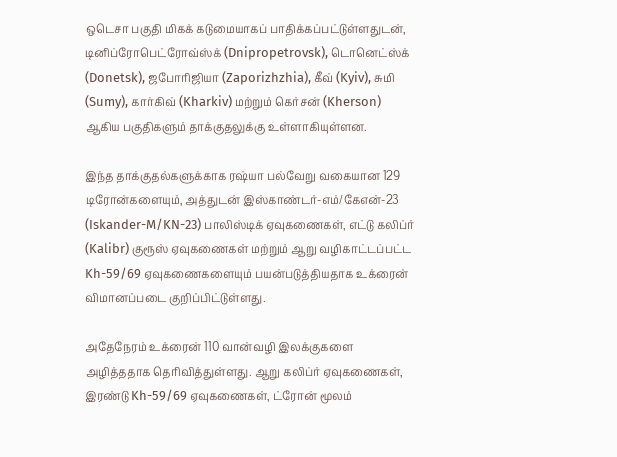ஒடெசா பகுதி மிகக் கடுமையாகப் பாதிக்கப்பட்டுள்ளதுடன், டினிப்ரோபெட்ரோவ்ஸ்க் (Dnipropetrovsk), டொனெட்ஸ்க் (Donetsk), ஜபோரிஜியா (Zaporizhzhia), கீவ் (Kyiv), சுமி (Sumy), கார்கிவ் (Kharkiv) மற்றும் கெர்சன் (Kherson) ஆகிய பகுதிகளும் தாக்குதலுக்கு உள்ளாகியுள்ளன.

இந்த தாக்குதல்களுக்காக ரஷ்யா பல்வேறு வகையான 129 டிரோன்களையும், அத்துடன் இஸ்காண்டர்-எம்/கேஎன்-23 (Iskander-M/KN-23) பாலிஸ்டிக் ஏவுகணைகள், எட்டு கலிப்ர் (Kalibr) குரூஸ் ஏவுகணைகள் மற்றும் ஆறு வழிகாட்டப்பட்ட Kh-59/69 ஏவுகணைகளையும் பயன்படுத்தியதாக உக்ரைன் விமானப்படை குறிப்பிட்டுள்ளது.

அதேநேரம் உக்ரைன் 110 வான்வழி இலக்குகளை அழித்ததாக தெரிவித்துள்ளது. ஆறு கலிப்ர் ஏவுகணைகள், இரண்டு Kh-59/69 ஏவுகணைகள், ட்ரோன் மூலம்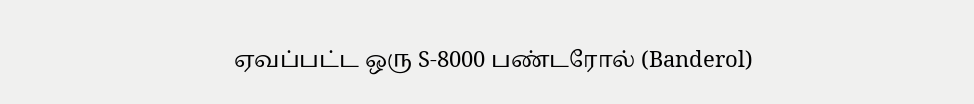ஏவப்பட்ட ஒரு S-8000 பண்டரோல் (Banderol)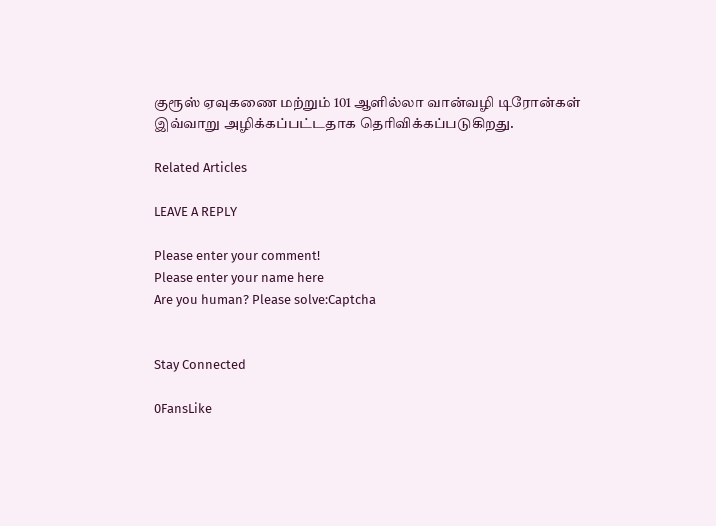குரூஸ் ஏவுகணை மற்றும் 101 ஆளில்லா வான்வழி டிரோன்கள் இவ்வாறு அழிக்கப்பட்டதாக தெரிவிக்கப்படுகிறது.

Related Articles

LEAVE A REPLY

Please enter your comment!
Please enter your name here
Are you human? Please solve:Captcha


Stay Connected

0FansLike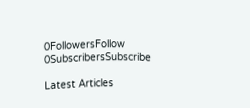0FollowersFollow
0SubscribersSubscribe

Latest Articles